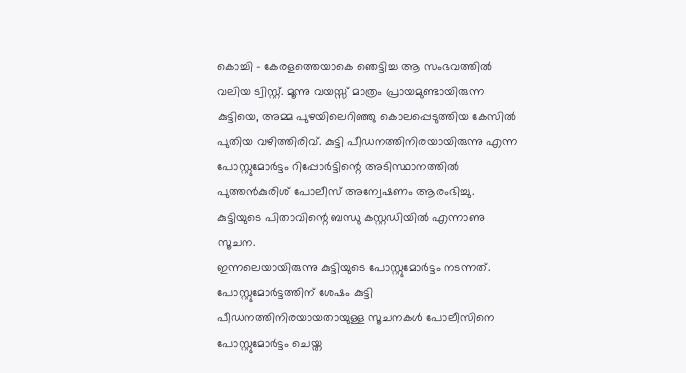കൊച്ചി – കേരളത്തെയാകെ ഞെട്ടിച്ച ആ സംഭവത്തിൽ വലിയ ട്വിസ്റ്റ്. മൂന്നു വയസ്സ് മാത്രം പ്രായമുണ്ടായിരുന്ന കുട്ടിയെ, അമ്മ പുഴയിലെറിഞ്ഞു കൊലപ്പെടുത്തിയ കേസിൽ പുതിയ വഴിത്തിരിവ്. കുട്ടി പീഡനത്തിനിരയായിരുന്നു എന്ന പോസ്റ്റുമോർട്ടം റിപ്പോർട്ടിന്റെ അടിസ്ഥാനത്തിൽ പുത്തൻകുരിശ് പോലീസ് അന്വേഷണം ആരംഭിച്ചു. കുട്ടിയുടെ പിതാവിന്റെ ബന്ധു കസ്റ്റഡിയിൽ എന്നാണു സൂചന.
ഇന്നലെയായിരുന്നു കുട്ടിയുടെ പോസ്റ്റുമോർട്ടം നടന്നത്. പോസ്റ്റുമോർട്ടത്തിന് ശേഷം കുട്ടി പീഡനത്തിനിരയായതായുള്ള സൂചനകൾ പോലീസിനെ പോസ്റ്റുമോർട്ടം ചെയ്ത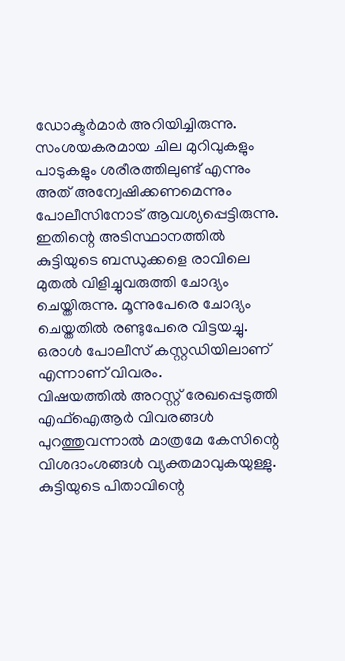ഡോക്ടർമാർ അറിയിച്ചിരുന്നു. സംശയകരമായ ചില മുറിവുകളും പാടുകളും ശരീരത്തിലുണ്ട് എന്നും അത് അന്വേഷിക്കണമെന്നും പോലീസിനോട് ആവശ്യപ്പെട്ടിരുന്നു. ഇതിന്റെ അടിസ്ഥാനത്തിൽ കുട്ടിയുടെ ബന്ധുക്കളെ രാവിലെ മുതൽ വിളിച്ചുവരുത്തി ചോദ്യം ചെയ്തിരുന്നു. മൂന്നുപേരെ ചോദ്യം ചെയ്തതിൽ രണ്ടുപേരെ വിട്ടയച്ചു. ഒരാൾ പോലീസ് കസ്റ്റഡിയിലാണ് എന്നാണ് വിവരം.
വിഷയത്തിൽ അറസ്റ്റ് രേഖപ്പെടുത്തി എഫ്ഐആർ വിവരങ്ങൾ പുറത്തുവന്നാൽ മാത്രമേ കേസിന്റെ വിശദാംശങ്ങൾ വ്യക്തമാവുകയുള്ളു. കുട്ടിയുടെ പിതാവിന്റെ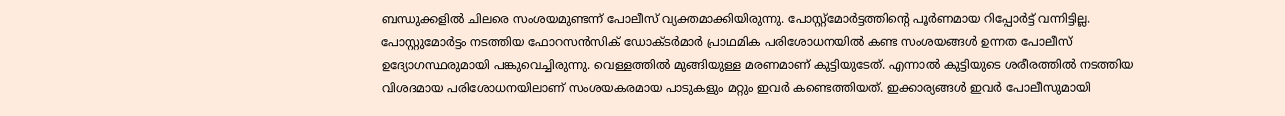ബന്ധുക്കളിൽ ചിലരെ സംശയമുണ്ടന്ന് പോലീസ് വ്യക്തമാക്കിയിരുന്നു. പോസ്റ്റ്മോർട്ടത്തിന്റെ പൂർണമായ റിപ്പോർട്ട് വന്നിട്ടില്ല. പോസ്റ്റുമോർട്ടം നടത്തിയ ഫോറസൻസിക് ഡോക്ടർമാർ പ്രാഥമിക പരിശോധനയിൽ കണ്ട സംശയങ്ങൾ ഉന്നത പോലീസ് ഉദ്യോഗസ്ഥരുമായി പങ്കുവെച്ചിരുന്നു. വെള്ളത്തിൽ മുങ്ങിയുള്ള മരണമാണ് കുട്ടിയുടേത്. എന്നാൽ കുട്ടിയുടെ ശരീരത്തിൽ നടത്തിയ വിശദമായ പരിശോധനയിലാണ് സംശയകരമായ പാടുകളും മറ്റും ഇവർ കണ്ടെത്തിയത്. ഇക്കാര്യങ്ങൾ ഇവർ പോലീസുമായി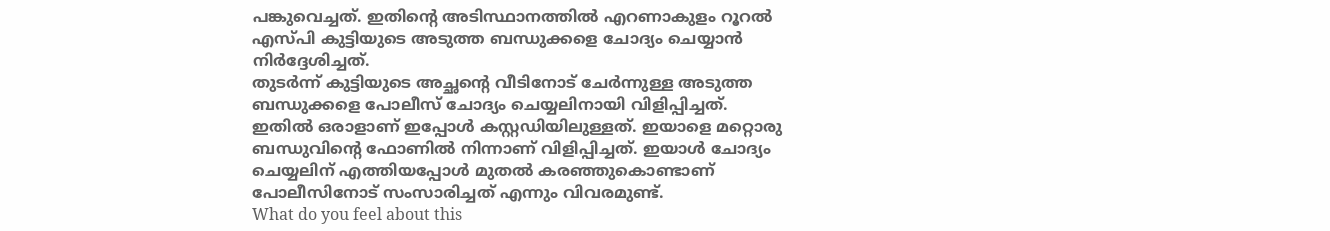പങ്കുവെച്ചത്. ഇതിന്റെ അടിസ്ഥാനത്തിൽ എറണാകുളം റൂറൽ എസ്പി കുട്ടിയുടെ അടുത്ത ബന്ധുക്കളെ ചോദ്യം ചെയ്യാൻ നിർദ്ദേശിച്ചത്.
തുടർന്ന് കുട്ടിയുടെ അച്ഛന്റെ വീടിനോട് ചേർന്നുള്ള അടുത്ത ബന്ധുക്കളെ പോലീസ് ചോദ്യം ചെയ്യലിനായി വിളിപ്പിച്ചത്. ഇതിൽ ഒരാളാണ് ഇപ്പോൾ കസ്റ്റഡിയിലുള്ളത്. ഇയാളെ മറ്റൊരു ബന്ധുവിന്റെ ഫോണിൽ നിന്നാണ് വിളിപ്പിച്ചത്. ഇയാൾ ചോദ്യം ചെയ്യലിന് എത്തിയപ്പോൾ മുതൽ കരഞ്ഞുകൊണ്ടാണ് പോലീസിനോട് സംസാരിച്ചത് എന്നും വിവരമുണ്ട്.
What do you feel about this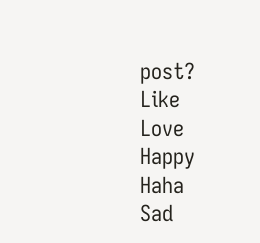post?
Like
Love
Happy
Haha
Sad